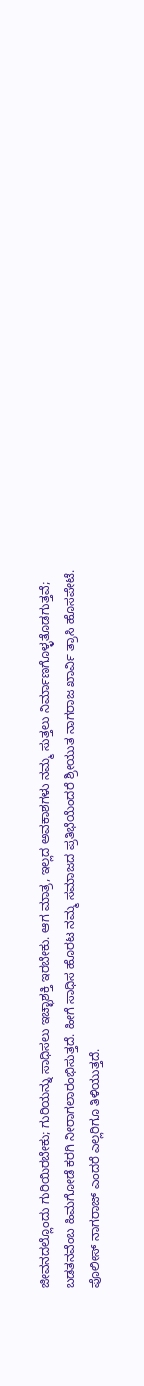ಜೀವನದಲ್ಲೊಂದು ಗುರಿಯಿರಬೇಕು; ಗುರಿಯನ್ನು ಸಾಧಿಸಲು ಇಚ್ಛಾಶಕ್ತಿ ಇರಬೇಕು. ಆಗ ಮಾತ್ರ, ಇಲ್ಲದ ಅವಕಾಶಗಳು ನಮ್ಮ ಸುತ್ತಲು ನಿರ್ಮಾಣಗೊಳ್ಳತೊಡಗುತ್ತವೆ; ಬಡತನವೆಂಬ ಹಿಮಗೋಡೆ ಕರಗಿ ನೀರಾಗಲಾರಂಭಿಸುತ್ತದೆ. ಹೀಗೆ ಸಾಧಿಸ ಹೊರಟ ನಮ್ಮ ಸಮಾಜದ ಪ್ರತಿಭೆಯೆಂದರೆ ಶ್ರೀಯುತ ನಾಗರಾಜ ಖಾರ್ವಿ ತ್ರಾಸಿ ಹೊಸಪೇಟೆ. ಪೊಲೀಸ್ ನಾಗರಾಜ್ ಎಂದರೆ ಎಲ್ಲರಿಗೂ ತಿಳಿಯುತ್ತದೆ.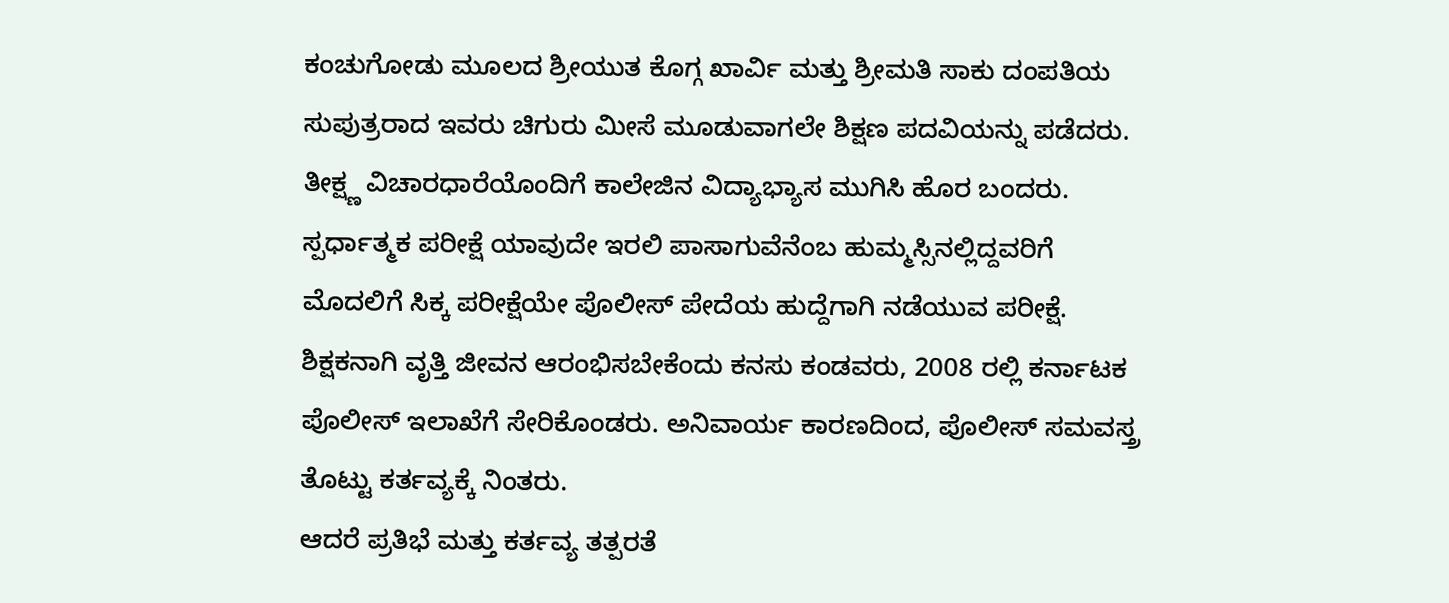ಕಂಚುಗೋಡು ಮೂಲದ ಶ್ರೀಯುತ ಕೊಗ್ಗ ಖಾರ್ವಿ ಮತ್ತು ಶ್ರೀಮತಿ ಸಾಕು ದಂಪತಿಯ ಸುಪುತ್ರರಾದ ಇವರು ಚಿಗುರು ಮೀಸೆ ಮೂಡುವಾಗಲೇ ಶಿಕ್ಷಣ ಪದವಿಯನ್ನು ಪಡೆದರು. ತೀಕ್ಷ್ಣ ವಿಚಾರಧಾರೆಯೊಂದಿಗೆ ಕಾಲೇಜಿನ ವಿದ್ಯಾಭ್ಯಾಸ ಮುಗಿಸಿ ಹೊರ ಬಂದರು. ಸ್ಪರ್ಧಾತ್ಮಕ ಪರೀಕ್ಷೆ ಯಾವುದೇ ಇರಲಿ ಪಾಸಾಗುವೆನೆಂಬ ಹುಮ್ಮಸ್ಸಿನಲ್ಲಿದ್ದವರಿಗೆ ಮೊದಲಿಗೆ ಸಿಕ್ಕ ಪರೀಕ್ಷೆಯೇ ಪೊಲೀಸ್ ಪೇದೆಯ ಹುದ್ದೆಗಾಗಿ ನಡೆಯುವ ಪರೀಕ್ಷೆ. ಶಿಕ್ಷಕನಾಗಿ ವೃತ್ತಿ ಜೀವನ ಆರಂಭಿಸಬೇಕೆಂದು ಕನಸು ಕಂಡವರು, 2008 ರಲ್ಲಿ ಕರ್ನಾಟಕ ಪೊಲೀಸ್ ಇಲಾಖೆಗೆ ಸೇರಿಕೊಂಡರು. ಅನಿವಾರ್ಯ ಕಾರಣದಿಂದ, ಪೊಲೀಸ್ ಸಮವಸ್ತ್ರ ತೊಟ್ಟು ಕರ್ತವ್ಯಕ್ಕೆ ನಿಂತರು.
ಆದರೆ ಪ್ರತಿಭೆ ಮತ್ತು ಕರ್ತವ್ಯ ತತ್ಪರತೆ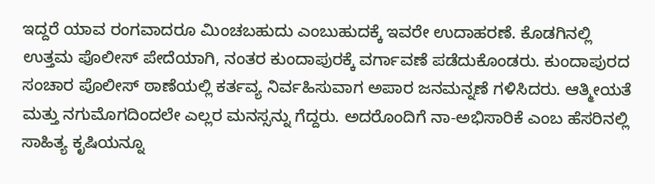ಇದ್ದರೆ ಯಾವ ರಂಗವಾದರೂ ಮಿಂಚಬಹುದು ಎಂಬುಹುದಕ್ಕೆ ಇವರೇ ಉದಾಹರಣೆ. ಕೊಡಗಿನಲ್ಲಿ ಉತ್ತಮ ಪೊಲೀಸ್ ಪೇದೆಯಾಗಿ, ನಂತರ ಕುಂದಾಪುರಕ್ಕೆ ವರ್ಗಾವಣೆ ಪಡೆದುಕೊಂಡರು. ಕುಂದಾಪುರದ ಸಂಚಾರ ಪೊಲೀಸ್ ಠಾಣೆಯಲ್ಲಿ ಕರ್ತವ್ಯ ನಿರ್ವಹಿಸುವಾಗ ಅಪಾರ ಜನಮನ್ನಣೆ ಗಳಿಸಿದರು. ಆತ್ಮೀಯತೆ ಮತ್ತು ನಗುಮೊಗದಿಂದಲೇ ಎಲ್ಲರ ಮನಸ್ಸನ್ನು ಗೆದ್ದರು. ಅದರೊಂದಿಗೆ ನಾ-ಅಭಿಸಾರಿಕೆ ಎಂಬ ಹೆಸರಿನಲ್ಲಿ ಸಾಹಿತ್ಯ ಕೃಷಿಯನ್ನೂ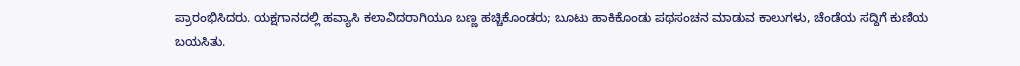ಪ್ರಾರಂಭಿಸಿದರು. ಯಕ್ಷಗಾನದಲ್ಲಿ ಹವ್ಯಾಸಿ ಕಲಾವಿದರಾಗಿಯೂ ಬಣ್ಣ ಹಚ್ಚಿಕೊಂಡರು; ಬೂಟು ಹಾಕಿಕೊಂಡು ಪಥಸಂಚನ ಮಾಡುವ ಕಾಲುಗಳು, ಚೆಂಡೆಯ ಸದ್ದಿಗೆ ಕುಣಿಯ ಬಯಸಿತು.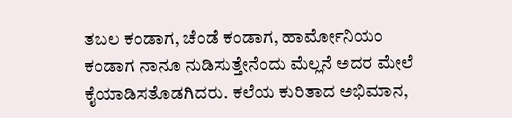ತಬಲ ಕಂಡಾಗ, ಚೆಂಡೆ ಕಂಡಾಗ, ಹಾರ್ಮೋನಿಯಂ ಕಂಡಾಗ ನಾನೂ ನುಡಿಸುತ್ತೇನೆಂದು ಮೆಲ್ಲನೆ ಅದರ ಮೇಲೆ ಕೈಯಾಡಿಸತೊಡಗಿದರು. ಕಲೆಯ ಕುರಿತಾದ ಅಭಿಮಾನ,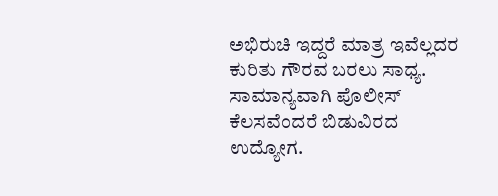ಅಭಿರುಚಿ ಇದ್ದರೆ ಮಾತ್ರ ಇವೆಲ್ಲದರ ಕುರಿತು ಗೌರವ ಬರಲು ಸಾಧ್ಯ. ಸಾಮಾನ್ಯವಾಗಿ ಪೊಲೀಸ್ ಕೆಲಸವೆಂದರೆ ಬಿಡುವಿರದ ಉದ್ಯೋಗ.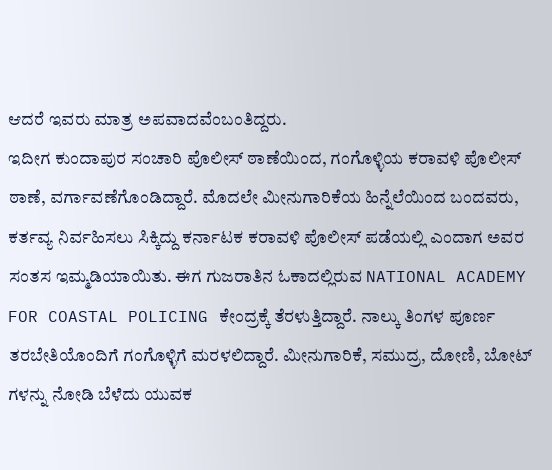ಆದರೆ ಇವರು ಮಾತ್ರ ಅಪವಾದವೆಂಬಂತಿದ್ದರು.
ಇದೀಗ ಕುಂದಾಪುರ ಸಂಚಾರಿ ಪೊಲೀಸ್ ಠಾಣೆಯಿಂದ, ಗಂಗೊಳ್ಳಿಯ ಕರಾವಳಿ ಪೊಲೀಸ್ ಠಾಣೆ, ವರ್ಗಾವಣೆಗೊಂಡಿದ್ದಾರೆ. ಮೊದಲೇ ಮೀನುಗಾರಿಕೆಯ ಹಿನ್ನೆಲೆಯಿಂದ ಬಂದವರು, ಕರ್ತವ್ಯ ನಿರ್ವಹಿಸಲು ಸಿಕ್ಕಿದ್ದು ಕರ್ನಾಟಕ ಕರಾವಳಿ ಪೊಲೀಸ್ ಪಡೆಯಲ್ಲಿ ಎಂದಾಗ ಅವರ ಸಂತಸ ಇಮ್ಮಡಿಯಾಯಿತು. ಈಗ ಗುಜರಾತಿನ ಓಕಾದಲ್ಲಿರುವ NATIONAL ACADEMY FOR COASTAL POLICING ಕೇಂದ್ರಕ್ಕೆ ತೆರಳುತ್ತಿದ್ದಾರೆ. ನಾಲ್ಕು ತಿಂಗಳ ಪೂರ್ಣ ತರಬೇತಿಯೊಂದಿಗೆ ಗಂಗೊಳ್ಳಿಗೆ ಮರಳಲಿದ್ದಾರೆ. ಮೀನುಗಾರಿಕೆ, ಸಮುದ್ರ, ದೋಣಿ, ಬೋಟ್ ಗಳನ್ನು ನೋಡಿ ಬೆಳೆದು ಯುವಕ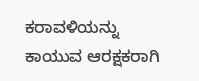ಕರಾವಳಿಯನ್ನು ಕಾಯುವ ಆರಕ್ಷಕರಾಗಿ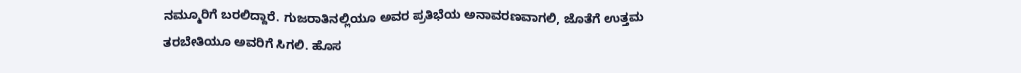ನಮ್ಮೂರಿಗೆ ಬರಲಿದ್ದಾರೆ. ಗುಜರಾತಿನಲ್ಲಿಯೂ ಅವರ ಪ್ರತಿಭೆಯ ಅನಾವರಣವಾಗಲಿ, ಜೊತೆಗೆ ಉತ್ತಮ ತರಬೇತಿಯೂ ಅವರಿಗೆ ಸಿಗಲಿ. ಹೊಸ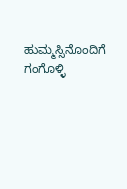ಹುಮ್ಮಸ್ಸಿನೊಂದಿಗೆ ಗಂಗೊಳ್ಳಿ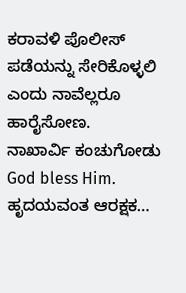ಕರಾವಳಿ ಪೊಲೀಸ್ ಪಡೆಯನ್ನು ಸೇರಿಕೊಳ್ಳಲಿ ಎಂದು ನಾವೆಲ್ಲರೂ ಹಾರೈಸೋಣ.
ನಾಖಾರ್ವಿ ಕಂಚುಗೋಡು
God bless Him.
ಹೃದಯವಂತ ಆರಕ್ಷಕ…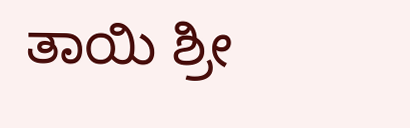ತಾಯಿ ಶ್ರೀ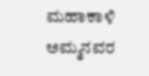ಮಹಾಕಾಳಿ ಅಮ್ಮನವರ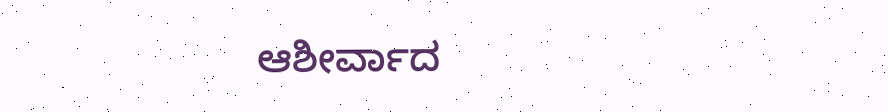ಆಶೀರ್ವಾದ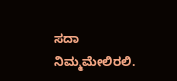ಸದಾ ನಿಮ್ಮಮೇಲಿರಲಿ.